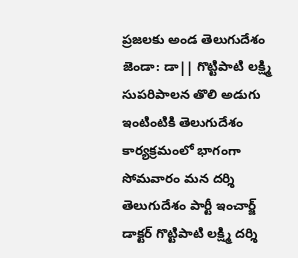ప్రజలకు అండ తెలుగుదేశం జెండా: డా|| గొట్టిపాటి లక్ష్మి
సుపరిపాలన తొలి అడుగు ఇంటింటికి తెలుగుదేశం కార్యక్రమంలో భాగంగా సోమవారం మన దర్శి తెలుగుదేశం పార్టీ ఇంచార్జ్ డాక్టర్ గొట్టిపాటి లక్ష్మి దర్శి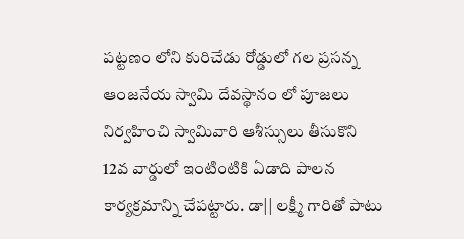పట్టణం లోని కురిచేడు రోడ్డులో గల ప్రసన్న ఆంజనేయ స్వామి దేవస్థానం లో పూజలు నిర్వహించి స్వామివారి ఆశీస్సులు తీసుకొని 12వ వార్డులో ఇంటింటికి ఏడాది పాలన కార్యక్రమాన్ని చేపట్టారు. డా|| లక్ష్మీ గారితో పాటు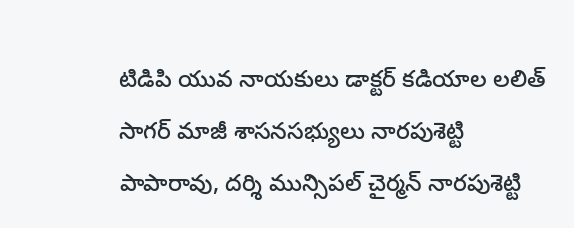టిడిపి యువ నాయకులు డాక్టర్ కడియాల లలిత్ సాగర్ మాజీ శాసనసభ్యులు నారపుశెట్టి పాపారావు, దర్శి మున్సిపల్ చైర్మన్ నారపుశెట్టి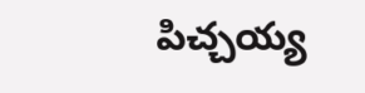పిచ్చయ్య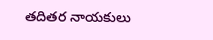తదితర నాయకులు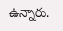ఉన్నారు.